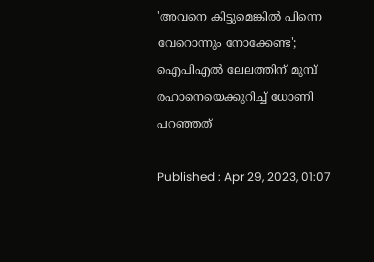'അവനെ കിട്ടുമെങ്കില്‍ പിന്നെ വേറൊന്നും നോക്കേണ്ട'; ഐപിഎല്‍ ലേലത്തിന് മുമ്പ് രഹാനെയെക്കുറിച്ച് ധോണി പറഞ്ഞത്

Published : Apr 29, 2023, 01:07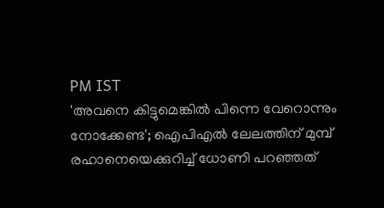PM IST
'അവനെ കിട്ടുമെങ്കില്‍ പിന്നെ വേറൊന്നും നോക്കേണ്ട'; ഐപിഎല്‍ ലേലത്തിന് മുമ്പ് രഹാനെയെക്കുറിച്ച് ധോണി പറഞ്ഞത്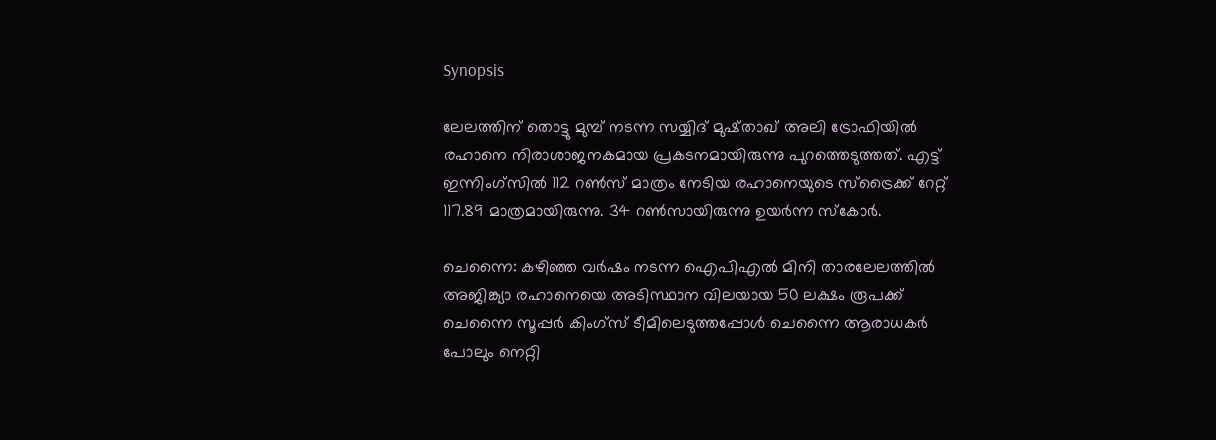Synopsis

ലേലത്തിന് തൊട്ടു മുമ്പ് നടന്ന സയ്യിദ് മുഷ്താഖ് അലി ട്രോഫിയില്‍ രഹാനെ നിരാശാജനകമായ പ്രകടനമായിരുന്നു പുറത്തെടുത്തത്. എട്ട് ഇന്നിംഗ്സില്‍ 112 റണ്‍സ് മാത്രം നേടിയ രഹാനെയുടെ സ്ട്രൈക്ക് റേറ്റ് 117.89 മാത്രമായിരുന്നു. 34 റണ്‍സായിരുന്നു ഉയര്‍ന്ന സ്കോര്‍.

ചെന്നൈ: കഴിഞ്ഞ വര്‍ഷം നടന്ന ഐപിഎല്‍ മിനി താരലേലത്തില്‍ അജിങ്ക്യാ രഹാനെയെ അടിസ്ഥാന വിലയായ 50 ലക്ഷം രൂപക്ക് ചെന്നൈ സൂപ്പര്‍ കിംഗ്സ് ടീമിലെടുത്തപ്പോള്‍ ചെന്നൈ ആരാധകര്‍ പോലും നെറ്റി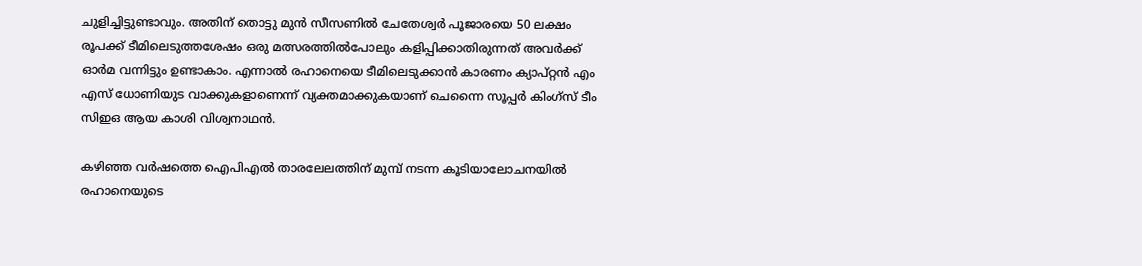ചുളിച്ചിട്ടുണ്ടാവും. അതിന് തൊട്ടു മുന്‍ സീസണില്‍ ചേതേശ്വര്‍ പൂജാരയെ 50 ലക്ഷം രൂപക്ക് ടീമിലെടുത്തശേഷം ഒരു മത്സരത്തില്‍പോലും കളിപ്പിക്കാതിരുന്നത് അവര്‍ക്ക് ഓര്‍മ വന്നിട്ടും ഉണ്ടാകാം. എന്നാല്‍ രഹാനെയെ ടീമിലെടുക്കാന്‍ കാരണം ക്യാപ്റ്റന്‍ എം എസ് ധോണിയുട വാക്കുകളാണെന്ന് വ്യക്തമാക്കുകയാണ് ചെന്നൈ സൂപ്പര്‍ കിംഗ്സ് ടീം സിഇഒ ആയ കാശി വിശ്വനാഥന്‍.

കഴിഞ്ഞ വര്‍ഷത്തെ ഐപിഎല്‍ താരലേലത്തിന് മുമ്പ് നടന്ന കൂടിയാലോചനയില്‍ രഹാനെയുടെ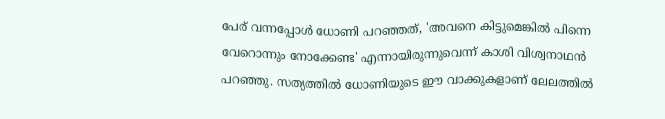പേര് വന്നപ്പോള്‍ ധോണി പറഞ്ഞത്, 'അവനെ കിട്ടുമെങ്കില്‍ പിന്നെ വേറൊന്നും നോക്കേണ്ട' എന്നായിരുന്നുവെന്ന് കാശി വിശ്വനാഥന്‍ പറഞ്ഞു. സത്യത്തില്‍ ധോണിയുടെ ഈ വാക്കുകളാണ് ലേലത്തില്‍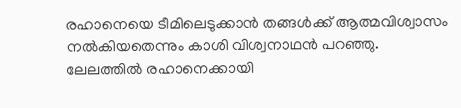രഹാനെയെ ടീമിലെടുക്കാന്‍ തങ്ങള്‍ക്ക് ആത്മവിശ്വാസം നല്‍കിയതെന്നും കാശി വിശ്വനാഥന്‍ പറഞ്ഞു. ലേലത്തില്‍ രഹാനെക്കായി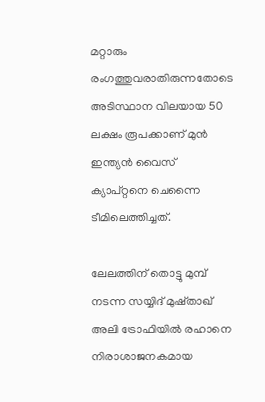മറ്റാരും രംഗത്തുവരാതിരുന്നതോടെ അടിസ്ഥാന വിലയായ 50 ലക്ഷം രൂപക്കാണ് മുന്‍ ഇന്ത്യന്‍ വൈസ് ക്യാപ്റ്റനെ ചെന്നൈ ടീമിലെത്തിച്ചത്.

ലേലത്തിന് തൊട്ടു മുമ്പ് നടന്ന സയ്യിദ് മുഷ്താഖ് അലി ട്രോഫിയില്‍ രഹാനെ നിരാശാജനകമായ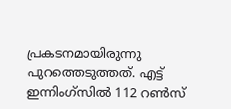പ്രകടനമായിരുന്നു പുറത്തെടുത്തത്. എട്ട് ഇന്നിംഗ്സില്‍ 112 റണ്‍സ്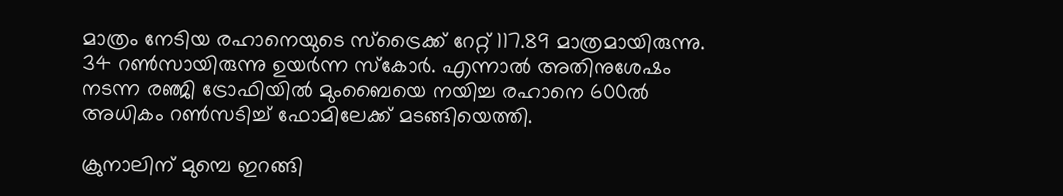മാത്രം നേടിയ രഹാനെയുടെ സ്ട്രൈക്ക് റേറ്റ് 117.89 മാത്രമായിരുന്നു. 34 റണ്‍സായിരുന്നു ഉയര്‍ന്ന സ്കോര്‍. എന്നാല്‍ അതിനുശേഷം നടന്ന രഞ്ജി ട്രോഫിയില്‍ മുംബൈയെ നയിച്ച രഹാനെ 600ല്‍ അധികം റണ്‍സടിച്ച് ഫോമിലേക്ക് മടങ്ങിയെത്തി.

ക്രുനാലിന് മുമ്പെ ഇറങ്ങി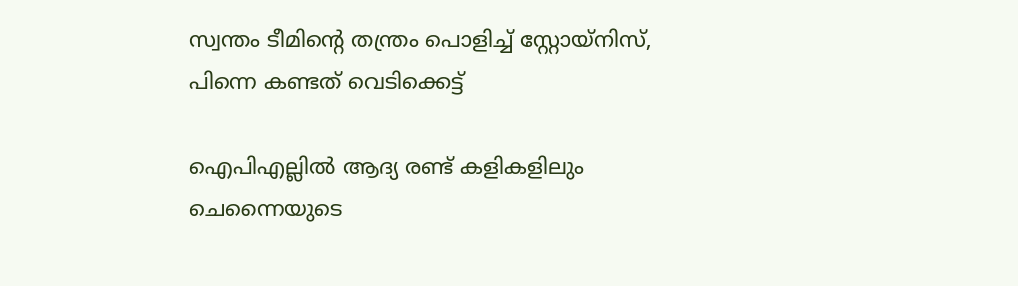സ്വന്തം ടീമിന്‍റെ തന്ത്രം പൊളിച്ച് സ്റ്റോയ്നിസ്, പിന്നെ കണ്ടത് വെടിക്കെട്ട്

ഐപിഎല്ലില്‍ ആദ്യ രണ്ട് കളികളിലും ചെന്നൈയുടെ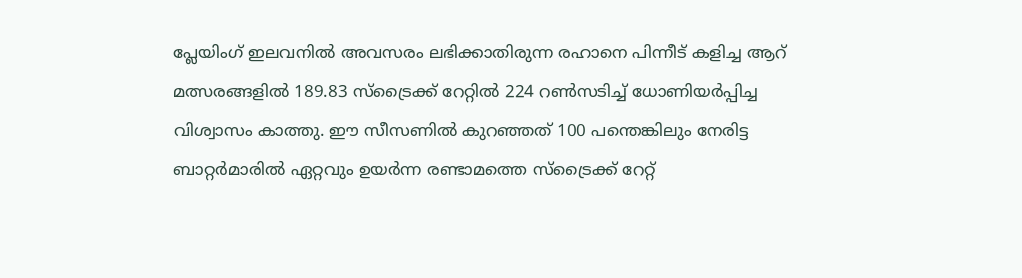പ്ലേയിംഗ് ഇലവനില്‍ അവസരം ലഭിക്കാതിരുന്ന രഹാനെ പിന്നീട് കളിച്ച ആറ് മത്സരങ്ങളില്‍ 189.83 സ്ട്രൈക്ക് റേറ്റില്‍ 224 റണ്‍സടിച്ച് ധോണിയര്‍പ്പിച്ച വിശ്വാസം കാത്തു. ഈ സീസണില്‍ കുറഞ്ഞത് 100 പന്തെങ്കിലും നേരിട്ട ബാറ്റര്‍മാരില്‍ ഏറ്റവും ഉയര്‍ന്ന രണ്ടാമത്തെ സ്ട്രൈക്ക് റേറ്റ്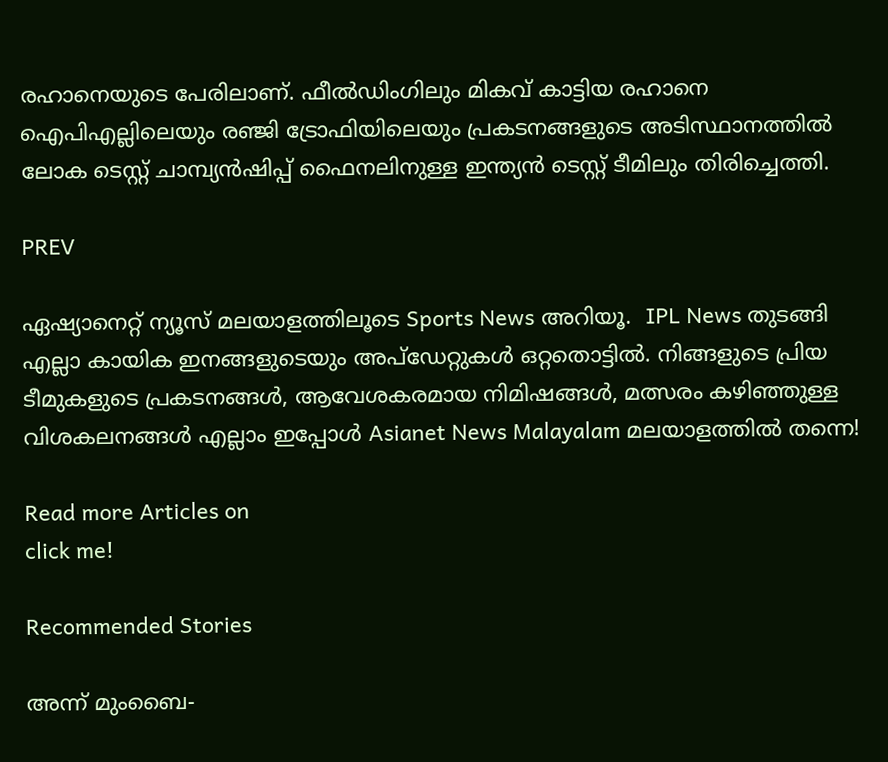രഹാനെയുടെ പേരിലാണ്. ഫീല്‍ഡിംഗിലും മികവ് കാട്ടിയ രഹാനെ ഐപിഎല്ലിലെയും രഞ്ജി ട്രോഫിയിലെയും പ്രകടനങ്ങളുടെ അടിസ്ഥാനത്തില്‍ ലോക ടെസ്റ്റ് ചാമ്പ്യന്‍ഷിപ്പ് ഫൈനലിനുള്ള ഇന്ത്യന്‍ ടെസ്റ്റ് ടീമിലും തിരിച്ചെത്തി.

PREV

ഏഷ്യാനെറ്റ് ന്യൂസ് മലയാളത്തിലൂടെ Sports News അറിയൂ.  IPL News തുടങ്ങി എല്ലാ കായിക ഇനങ്ങളുടെയും അപ്‌ഡേറ്റുകൾ ഒറ്റതൊട്ടിൽ. നിങ്ങളുടെ പ്രിയ ടീമുകളുടെ പ്രകടനങ്ങൾ, ആവേശകരമായ നിമിഷങ്ങൾ, മത്സരം കഴിഞ്ഞുള്ള വിശകലനങ്ങൾ എല്ലാം ഇപ്പോൾ Asianet News Malayalam മലയാളത്തിൽ തന്നെ!

Read more Articles on
click me!

Recommended Stories

അന്ന് മുംബൈ-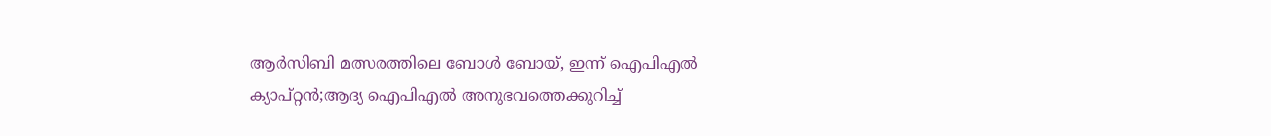ആര്‍സിബി മത്സരത്തിലെ ബോൾ ബോയ്, ഇന്ന് ഐപിഎല്‍ ക്യാപ്റ്റന്‍;ആദ്യ ഐപിഎൽ അനുഭവത്തെക്കുറിച്ച്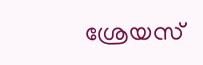ശ്രേയസ്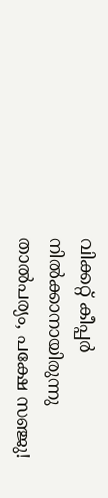വിക്കറ്റ് കീപ്പര്‍ നില്‍ക്കാനായിരുന്നു താല്‍പര്യം, പക്ഷേ സഞ്ജു!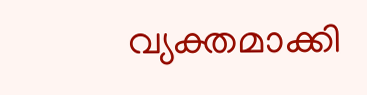വ്യക്തമാക്കി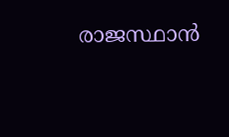രാജസ്ഥാന്‍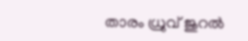താരം ധ്രുവ് ജുറല്‍